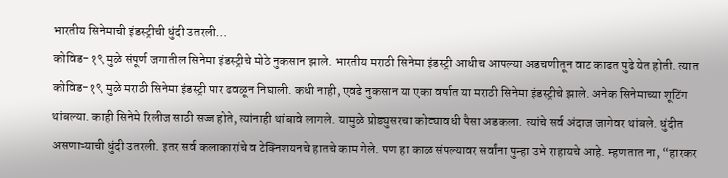भारतीय सिनेमाची इंडस्ट्रीची धुंदी उतरली…
कोविड-१९ मुळे संपूर्ण जगातील सिनेमा इंडस्ट्रीचे मोठे नुकसान झाले. भारतीय मराठी सिनेमा इंडस्ट्री आधीच आपल्या अडचणीतून वाट काढत पुढे येत होती. त्यात कोविड-१९ मुळे मराठी सिनेमा इंडस्ट्री पार ढवळून निघाली. कधी नाही, एवढे नुकसान या एका वर्षात या मराठी सिनेमा इंडस्ट्रीचे झाले. अनेक सिनेमाच्या शूटिंग थांबल्या. काही सिनेमे रिलीज साठी सज्ज होते, त्यांनाही थांबावे लागले. यामुळे प्रोड्युसरचा कोट्यावधी पैसा अडकला. त्यांचे सर्व अंदाज जागेवर थांबले. धुंदीत असणाऱ्याची धुंदी उतरली. इतर सर्व कलाकारांचे व टेक्निशयनचे हातचे काम गेले. पण हा काळ संपल्यावर सर्वांना पुन्हा उभे राहायचे आहे. म्हणतात ना, “हारकर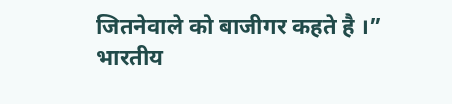जितनेवाले को बाजीगर कहते है ।”
भारतीय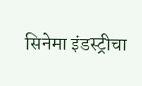सिनेमा इंडस्ट्रीचा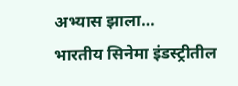अभ्यास झाला…
भारतीय सिनेमा इंडस्ट्रीतील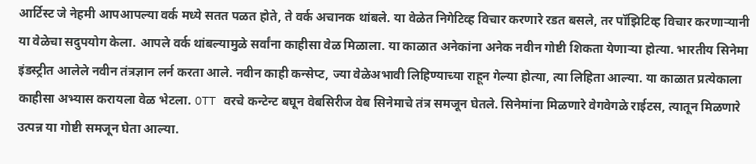आर्टिस्ट जे नेहमी आपआपल्या वर्क मध्ये सतत पळत होते, ते वर्क अचानक थांबले. या वेळेत निगेटिव्ह विचार करणारे रडत बसले, तर पॉझिटिव्ह विचार करणाऱ्यानी या वेळेचा सदुपयोग केला. आपले वर्क थांबल्यामुळे सर्वांना काहीसा वेळ मिळाला. या काळात अनेकांना अनेक नवीन गोष्टी शिकता येणाऱ्या होत्या. भारतीय सिनेमा इंडस्ट्रीत आलेले नवीन तंत्रज्ञान लर्न करता आले. नवीन काही कन्सेप्ट, ज्या वेळेअभावी लिहिण्याच्या राहून गेल्या होत्या, त्या लिहिता आल्या. या काळात प्रत्येकाला काहीसा अभ्यास करायला वेळ भेटला. OTT वरचे कन्टेन्ट बघून वेबसिरीज वेब सिनेमाचे तंत्र समजून घेतले. सिनेमांना मिळणारे वेगवेगळे राईटस, त्यातून मिळणारे उत्पन्न या गोष्टी समजून घेता आल्या.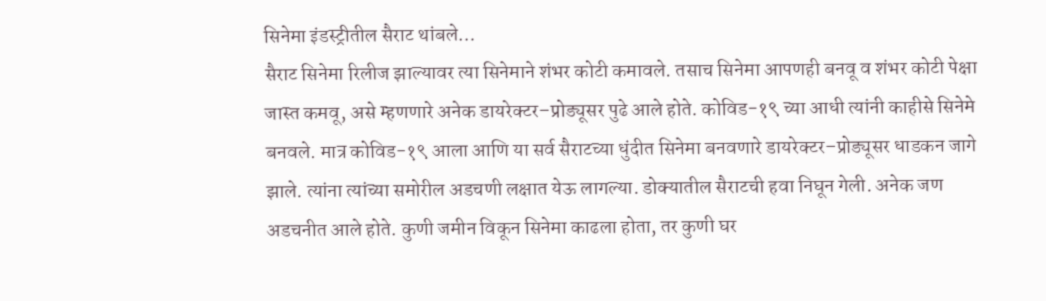सिनेमा इंडस्ट्रीतील सैराट थांबले…
सैराट सिनेमा रिलीज झाल्यावर त्या सिनेमाने शंभर कोटी कमावले. तसाच सिनेमा आपणही बनवू व शंभर कोटी पेक्षा जास्त कमवू, असे म्हणणारे अनेक डायरेक्टर–प्रोड्यूसर पुढे आले होते. कोविड-१९ च्या आधी त्यांनी काहीसे सिनेमे बनवले. मात्र कोविड-१९ आला आणि या सर्व सैराटच्या धुंदीत सिनेमा बनवणारे डायरेक्टर–प्रोड्यूसर धाडकन जागे झाले. त्यांना त्यांच्या समोरील अडचणी लक्षात येऊ लागल्या. डोक्यातील सैराटची हवा निघून गेली. अनेक जण अडचनीत आले होते. कुणी जमीन विकून सिनेमा काढला होता, तर कुणी घर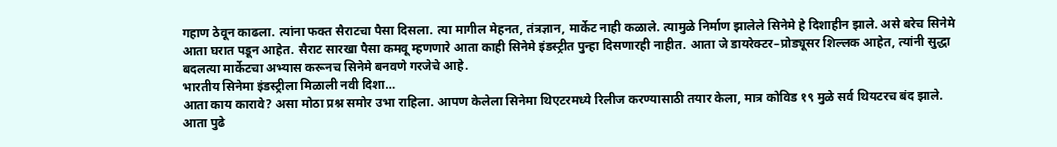गहाण ठेवून काढला. त्यांना फक्त सैराटचा पैसा दिसला. त्या मागील मेहनत, तंत्रज्ञान, मार्केट नाही कळाले. त्यामुळे निर्माण झालेले सिनेमे हे दिशाहीन झाले. असे बरेच सिनेमे आता घरात पडून आहेत. सैराट सारखा पैसा कमवू म्हणणारे आता काही सिनेमे इंडस्ट्रीत पुन्हा दिसणारही नाहीत. आता जे डायरेक्टर–प्रोड्यूसर शिल्लक आहेत, त्यांनी सुद्धा बदलत्या मार्केटचा अभ्यास करूनच सिनेमे बनवणे गरजेचे आहे.
भारतीय सिनेमा इंडस्ट्रीला मिळाली नवी दिशा…
आता काय कारावे? असा मोठा प्रश्न समोर उभा राहिला. आपण केलेला सिनेमा थिएटरमध्ये रिलीज करण्यासाठी तयार केला, मात्र कोविड १९ मुळे सर्व थियटरच बंद झाले. आता पुढे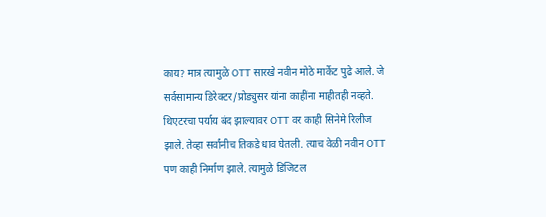काय? मात्र त्यामुळे OTT सारखे नवीन मोठे मार्केट पुढे आले. जे सर्वसामान्य डिरेक्टर/प्रोड्युसर यांना काहींना माहीतही नव्हते. थिएटरचा पर्याय बंद झाल्यावर OTT वर काही सिनेमे रिलीज झाले. तेव्हा सर्वांनीच तिकडे धाव घेतली. त्याच वेळी नवीन OTT पण काही निर्माण झाले. त्यामुळे डिजिटल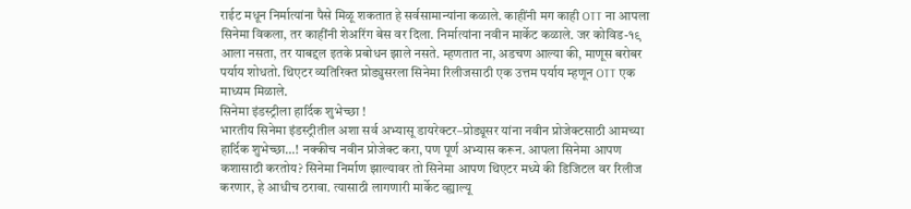राईट मधून निर्मात्यांना पैसे मिळू शकतात हे सर्वसामान्यांना कळाले. काहींनी मग काही OTT ना आपला सिनेमा विकला, तर काहींनी शेअरिंग बेस वर दिला. निर्मात्यांना नवीन मार्केट कळाले. जर कोविड-१९ आला नसता, तर याबद्दल इतके प्रबोधन झाले नसते. म्हणतात ना, अडचण आल्या की, माणूस बरोबर पर्याय शोधतो. थिएटर व्यतिरिक्त प्रोड्युसरला सिनेमा रिलीजसाठी एक उत्तम पर्याय म्हणून OTT एक माध्यम मिळाले.
सिनेमा इंडस्ट्रीला हार्दिक शुभेच्छा !
भारतीय सिनेमा इंडस्ट्रीतील अशा सर्व अभ्यासू डायरेक्टर–प्रोड्यूसर यांना नवीन प्रोजेक्टसाठी आमच्या हार्दिक शुभेच्छा…! नक्कीच नवीन प्रोजेक्ट करा, पण पूर्ण अभ्यास करून. आपला सिनेमा आपण कशासाठी करतोय? सिनेमा निर्माण झाल्यावर तो सिनेमा आपण थिएटर मध्ये की डिजिटल वर रिलीज करणार, हे आधीच ठरावा. त्यासाठी लागणारी मार्केट व्ह्याल्यू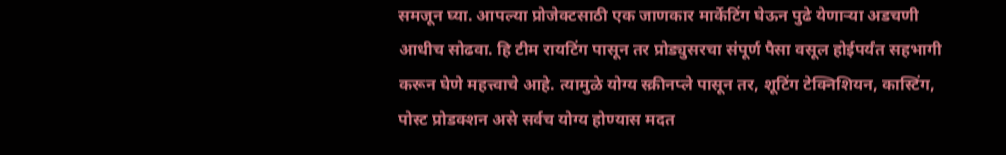समजून घ्या. आपल्या प्रोजेक्टसाठी एक जाणकार मार्केटिंग घेऊन पुढे येणाऱ्या अडचणी आधीच सोढवा. हि टीम रायटिंग पासून तर प्रोड्युसरचा संपूर्ण पैसा वसूल होईपर्यंत सहभागी करून घेणे महत्त्वाचे आहे. त्यामुळे योग्य स्क्रीनप्ले पासून तर, शूटिंग टेक्निशियन, कास्टिंग, पोस्ट प्रोडक्शन असे सर्वच योग्य होण्यास मदत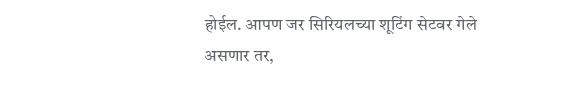होईल. आपण जर सिरियलच्या शूटिंग सेटवर गेले असणार तर,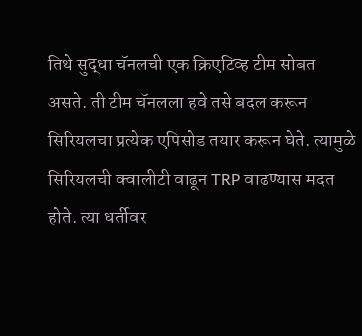तिथे सुद्धा चॅनलची एक क्रिएटिव्ह टीम सोबत असते. ती टीम चॅनलला हवे तसे बदल करून सिरियलचा प्रत्येक एपिसोड तयार करून घेते. त्यामुळे सिरियलची क्वालीटी वाढून TRP वाढण्यास मदत होते. त्या धर्तीवर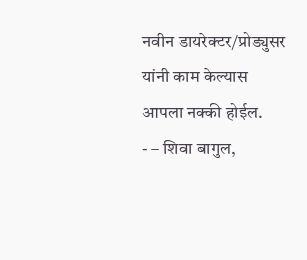नवीन डायरेक्टर/प्रोड्युसर यांनी काम केल्यास आपला नक्की होईल.
- – शिवा बागुल,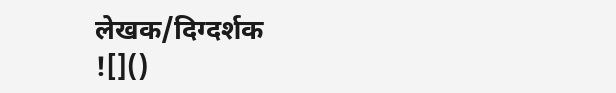लेखक/दिग्दर्शक
![]()